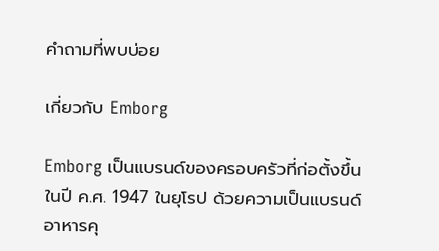คําถามที่พบบ่อย

เกี่ยวกับ Emborg

Emborg เป็นแบรนด์ของครอบครัวที่ก่อตั้งขึ้นในปี ค.ศ. 1947 ในยุโรป ด้วยความเป็นแบรนด์อาหารคุ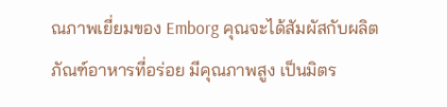ณภาพเยี่ยมของ Emborg คุณจะได้สัมผัสกับผลิตภัณฑ์อาหารที่อร่อย มีคุณภาพสูง เป็นมิตร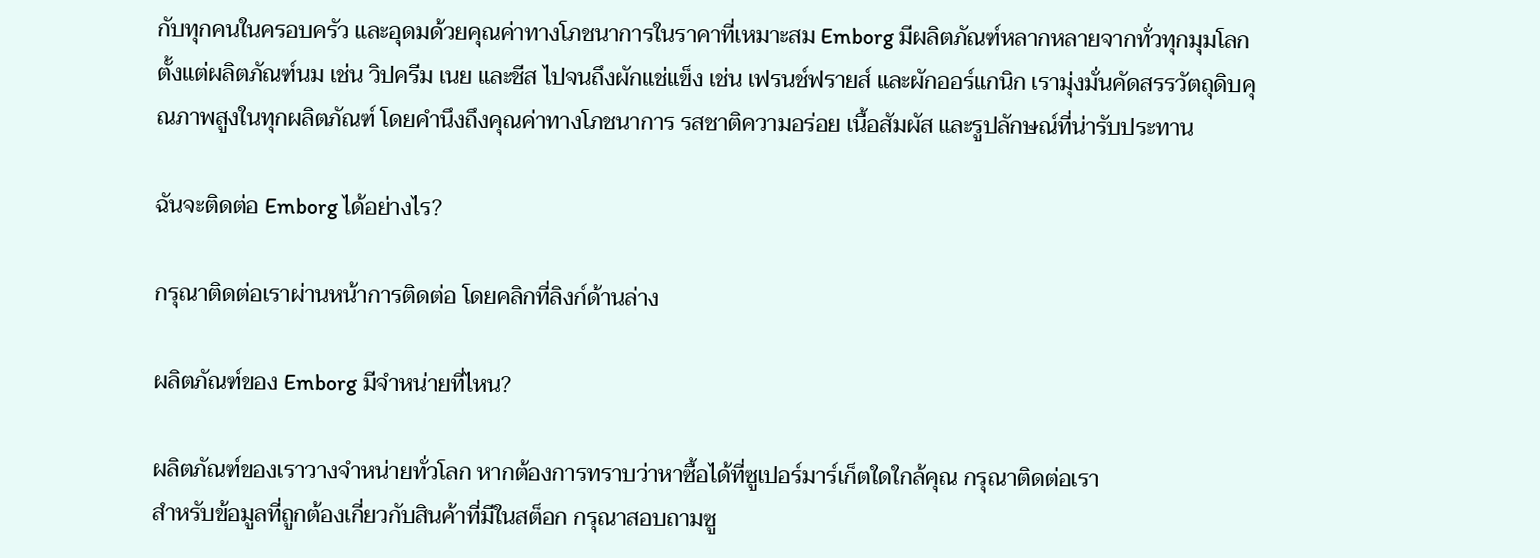กับทุกคนในครอบครัว และอุดมด้วยคุณค่าทางโภชนาการในราคาที่เหมาะสม Emborg มีผลิตภัณฑ์หลากหลายจากทั่วทุกมุมโลก ตั้งแต่ผลิตภัณฑ์นม เช่น วิปครีม เนย และชีส ไปจนถึงผักแช่แข็ง เช่น เฟรนช์ฟรายส์ และผักออร์แกนิก เรามุ่งมั่นคัดสรรวัตถุดิบคุณภาพสูงในทุกผลิตภัณฑ์ โดยคำนึงถึงคุณค่าทางโภชนาการ รสชาติความอร่อย เนื้อสัมผัส และรูปลักษณ์ที่น่ารับประทาน

ฉันจะติดต่อ Emborg ได้อย่างไร?

กรุณาติดต่อเราผ่านหน้าการติดต่อ โดยคลิกที่ลิงก์ด้านล่าง

ผลิตภัณฑ์ของ Emborg มีจำหน่ายที่ไหน?

ผลิตภัณฑ์ของเราวางจำหน่ายทั่วโลก หากต้องการทราบว่าหาซื้อได้ที่ซูเปอร์มาร์เก็ตใดใกล้คุณ กรุณาติดต่อเรา
สำหรับข้อมูลที่ถูกต้องเกี่ยวกับสินค้าที่มีในสต็อก กรุณาสอบถามซู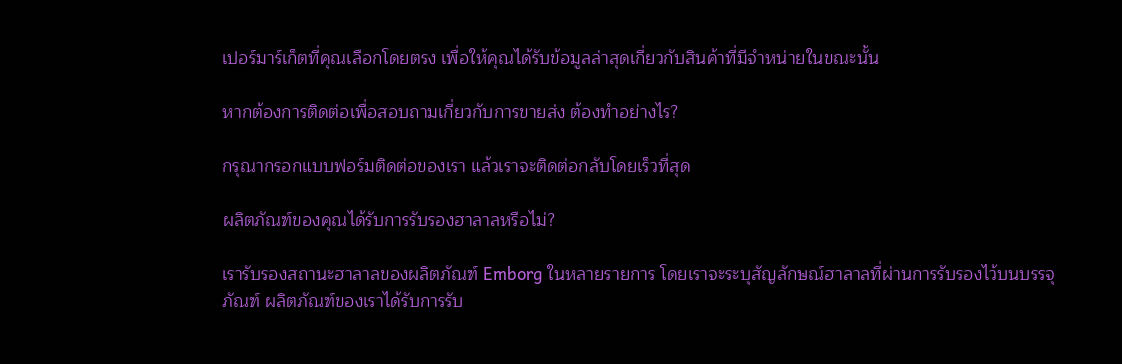เปอร์มาร์เก็ตที่คุณเลือกโดยตรง เพื่อให้คุณได้รับข้อมูลล่าสุดเกี่ยวกับสินค้าที่มีจำหน่ายในขณะนั้น

หากต้องการติดต่อเพื่อสอบถามเกี่ยวกับการขายส่ง ต้องทำอย่างไร?

กรุณากรอกแบบฟอร์มติดต่อของเรา แล้วเราจะติดต่อกลับโดยเร็วที่สุด

ผลิตภัณฑ์ของคุณได้รับการรับรองฮาลาลหรือไม่?

เรารับรองสถานะฮาลาลของผลิตภัณฑ์ Emborg ในหลายรายการ โดยเราจะระบุสัญลักษณ์ฮาลาลที่ผ่านการรับรองไว้บนบรรจุภัณฑ์ ผลิตภัณฑ์ของเราได้รับการรับ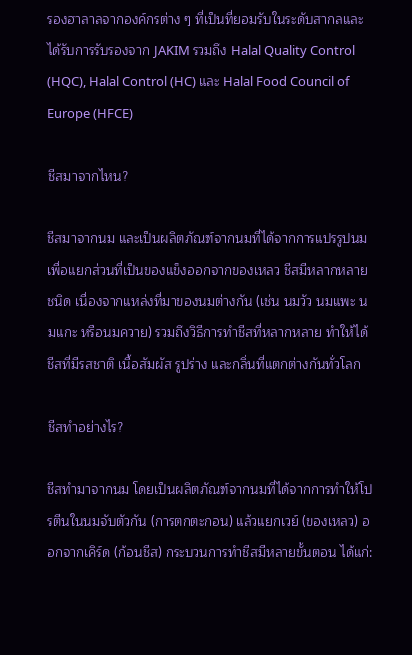รองฮาลาลจากองค์กรต่าง ๆ ที่เป็นที่ยอมรับในระดับสากลและได้รับการรับรองจาก JAKIM รวมถึง Halal Quality Control (HQC), Halal Control (HC) และ Halal Food Council of Europe (HFCE)

ชีสมาจากไหน?

ชีสมาจากนม และเป็นผลิตภัณฑ์จากนมที่ได้จากการแปรรูปนม เพื่อแยกส่วนที่เป็นของแข็งออกจากของเหลว ชีสมีหลากหลายชนิด เนื่องจากแหล่งที่มาของนมต่างกัน (เช่น นมวัว นมแพะ นมแกะ หรือนมควาย) รวมถึงวิธีการทำชีสที่หลากหลาย ทำให้ได้ชีสที่มีรสชาติ เนื้อสัมผัส รูปร่าง และกลิ่นที่แตกต่างกันทั่วโลก

ชีสทำอย่างไร?

ชีสทำมาจากนม โดยเป็นผลิตภัณฑ์จากนมที่ได้จากการทำให้โปรตีนในนมจับตัวกัน (การตกตะกอน) แล้วแยกเวย์ (ของเหลว) ออกจากเคิร์ด (ก้อนชีส) กระบวนการทำชีสมีหลายขั้นตอน ได้แก่: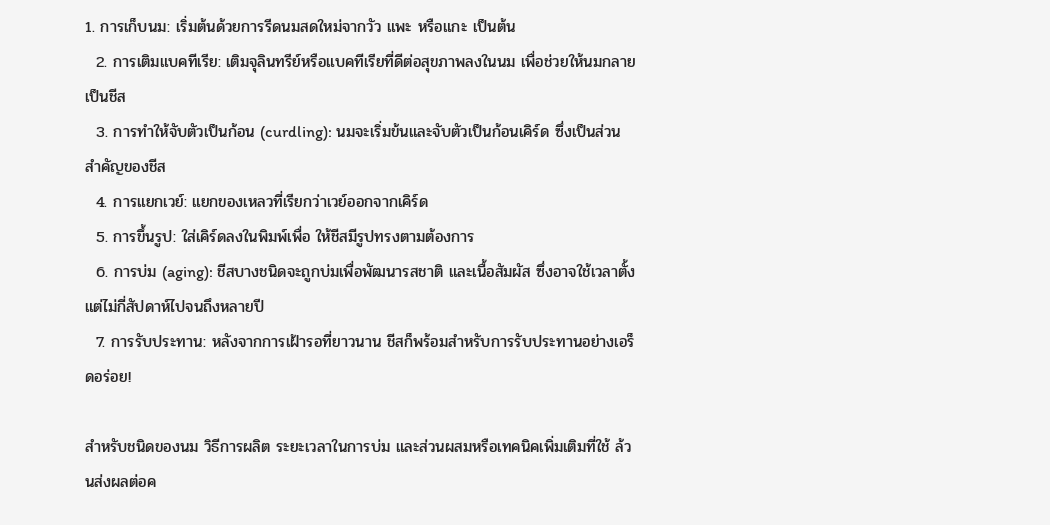1. การเก็บนม: เริ่มต้นด้วยการรีดนมสดใหม่จากวัว แพะ หรือแกะ เป็นต้น
  2. การเติมแบคทีเรีย: เติมจุลินทรีย์หรือแบคทีเรียที่ดีต่อสุขภาพลงในนม เพื่อช่วยให้นมกลายเป็นชีส
  3. การทำให้จับตัวเป็นก้อน (curdling): นมจะเริ่มข้นและจับตัวเป็นก้อนเคิร์ด ซึ่งเป็นส่วนสำคัญของชีส
  4. การแยกเวย์: แยกของเหลวที่เรียกว่าเวย์ออกจากเคิร์ด
  5. การขึ้นรูป: ใส่เคิร์ดลงในพิมพ์เพื่อ ให้ชีสมีรูปทรงตามต้องการ
  6. การบ่ม (aging): ชีสบางชนิดจะถูกบ่มเพื่อพัฒนารสชาติ และเนื้อสัมผัส ซึ่งอาจใช้เวลาตั้งแต่ไม่กี่สัปดาห์ไปจนถึงหลายปี
  7. การรับประทาน: หลังจากการเฝ้ารอที่ยาวนาน ชีสก็พร้อมสำหรับการรับประทานอย่างเอร็ดอร่อย!

สำหรับชนิดของนม วิธีการผลิต ระยะเวลาในการบ่ม และส่วนผสมหรือเทคนิคเพิ่มเติมที่ใช้ ล้วนส่งผลต่อค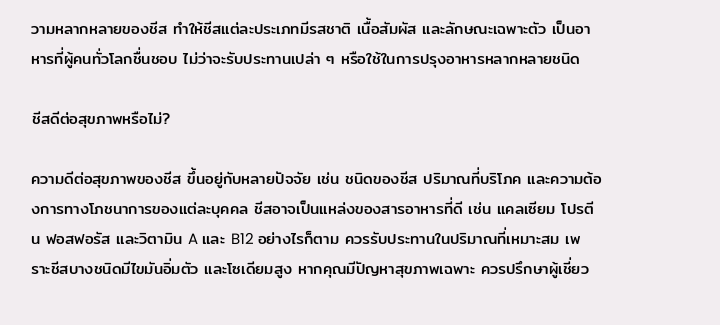วามหลากหลายของชีส ทำให้ชีสแต่ละประเภทมีรสชาติ เนื้อสัมผัส และลักษณะเฉพาะตัว เป็นอาหารที่ผู้คนทั่วโลกชื่นชอบ ไม่ว่าจะรับประทานเปล่า ๆ หรือใช้ในการปรุงอาหารหลากหลายชนิด

ชีสดีต่อสุขภาพหรือไม่?

ความดีต่อสุขภาพของชีส ขึ้นอยู่กับหลายปัจจัย เช่น ชนิดของชีส ปริมาณที่บริโภค และความต้องการทางโภชนาการของแต่ละบุคคล ชีสอาจเป็นแหล่งของสารอาหารที่ดี เช่น แคลเซียม โปรตีน ฟอสฟอรัส และวิตามิน A และ B12 อย่างไรก็ตาม ควรรับประทานในปริมาณที่เหมาะสม เพราะชีสบางชนิดมีไขมันอิ่มตัว และโซเดียมสูง หากคุณมีปัญหาสุขภาพเฉพาะ ควรปรึกษาผู้เชี่ยว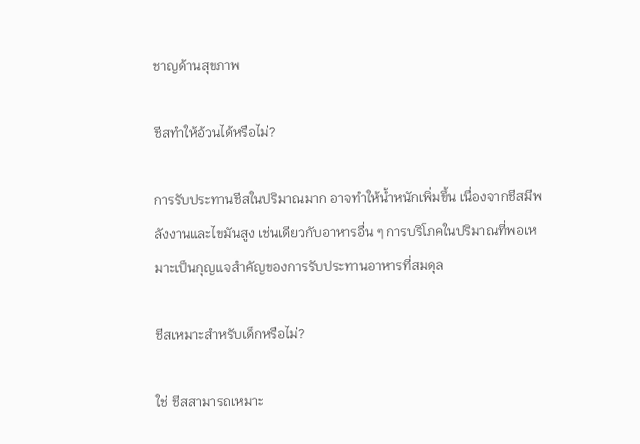ชาญด้านสุขภาพ

ชีสทำให้อ้วนได้หรือไม่?

การรับประทานชีสในปริมาณมาก อาจทำให้น้ำหนักเพิ่มขึ้น เนื่องจากชีสมีพลังงานและไขมันสูง เช่นเดียวกับอาหารอื่น ๆ การบริโภคในปริมาณที่พอเหมาะเป็นกุญแจสำคัญของการรับประทานอาหารที่สมดุล

ชีสเหมาะสำหรับเด็กหรือไม่?

ใช่ ชีสสามารถเหมาะ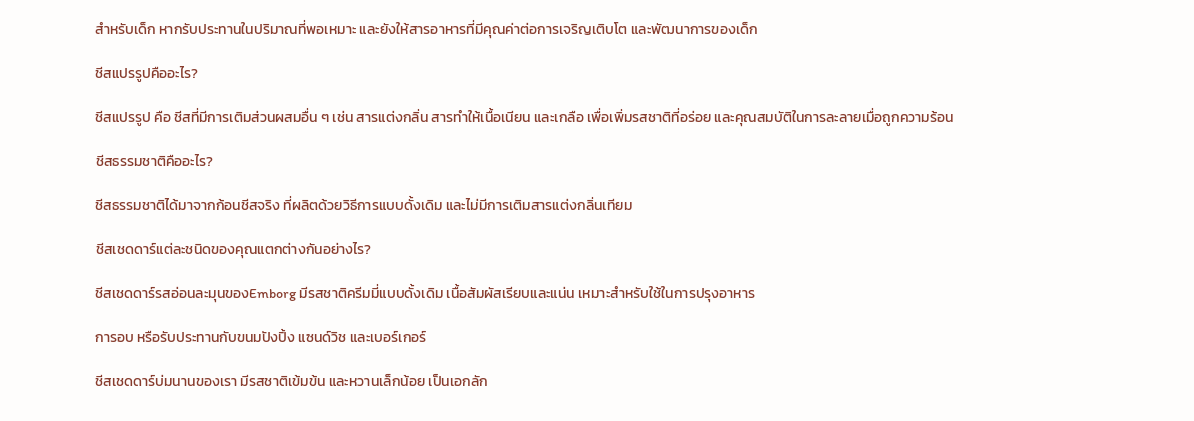สำหรับเด็ก หากรับประทานในปริมาณที่พอเหมาะ และยังให้สารอาหารที่มีคุณค่าต่อการเจริญเติบโต และพัฒนาการของเด็ก

ชีสแปรรูปคืออะไร?

ชีสแปรรูป คือ ชีสที่มีการเติมส่วนผสมอื่น ๆ เช่น สารแต่งกลิ่น สารทำให้เนื้อเนียน และเกลือ เพื่อเพิ่มรสชาติที่อร่อย และคุณสมบัติในการละลายเมื่อถูกความร้อน

ชีสธรรมชาติคืออะไร?

ชีสธรรมชาติได้มาจากก้อนชีสจริง ที่ผลิตด้วยวิธีการแบบดั้งเดิม และไม่มีการเติมสารแต่งกลิ่นเทียม

ชีสเชดดาร์แต่ละชนิดของคุณแตกต่างกันอย่างไร?

ชีสเชดดาร์รสอ่อนละมุนของEmborg มีรสชาติครีมมี่แบบดั้งเดิม เนื้อสัมผัสเรียบและแน่น เหมาะสำหรับใช้ในการปรุงอาหาร

การอบ หรือรับประทานกับขนมปังปิ้ง แซนด์วิช และเบอร์เกอร์

ชีสเชดดาร์บ่มนานของเรา มีรสชาติเข้มข้น และหวานเล็กน้อย เป็นเอกลัก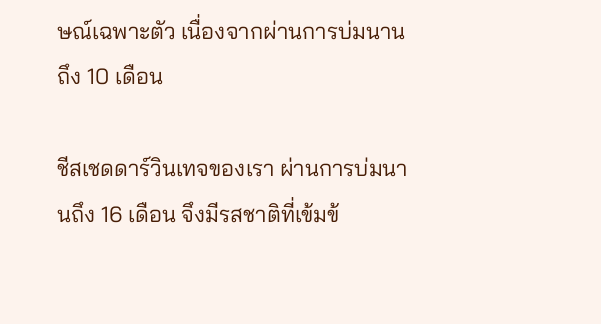ษณ์เฉพาะตัว เนื่องจากผ่านการบ่มนานถึง 10 เดือน

ชีสเชดดาร์วินเทจของเรา ผ่านการบ่มนานถึง 16 เดือน จึงมีรสชาติที่เข้มข้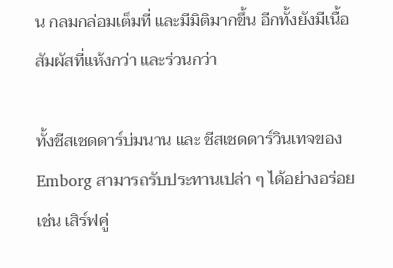น กลมกล่อมเต็มที่ และมีมิติมากขึ้น อีกทั้งยังมีเนื้อสัมผัสที่แห้งกว่า และร่วนกว่า

ทั้งชีสเชดดาร์บ่มนาน และ ชีสเชดดาร์วินเทจของEmborg สามารถรับประทานเปล่า ๆ ได้อย่างอร่อย เช่น เสิร์ฟคู่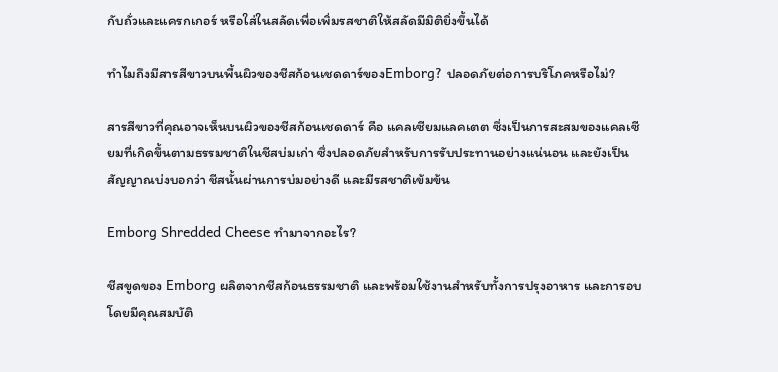กับถั่วและแครกเกอร์ หรือใส่ในสลัดเพื่อเพิ่มรสชาติให้สลัดมีมิติยิ่งขึ้นได้

ทำไมถึงมีสารสีขาวบนพื้นผิวของชีสก้อนเชดดาร์ของEmborg? ปลอดภัยต่อการบริโภคหรือไม่?

สารสีขาวที่คุณอาจเห็นบนผิวของชีสก้อนเชดดาร์ คือ แคลเซียมแลคเตต ซึ่งเป็นการสะสมของแคลเซียมที่เกิดขึ้นตามธรรมชาติในชีสบ่มเก่า ซึ่งปลอดภัยสำหรับการรับประทานอย่างแน่นอน และยังเป็นสัญญาณบ่งบอกว่า ชีสนั้นผ่านการบ่มอย่างดี และมีรสชาติเข้มข้น

Emborg Shredded Cheese ทำมาจากอะไร?

ชีสขูดของ Emborg ผลิตจากชีสก้อนธรรมชาติ และพร้อมใช้งานสำหรับทั้งการปรุงอาหาร และการอบ โดยมีคุณสมบัติ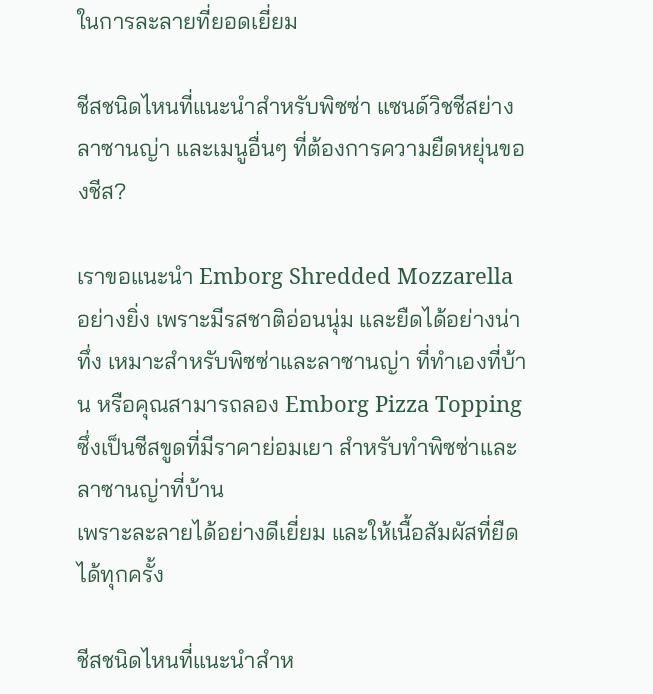ในการละลายที่ยอดเยี่ยม

ชีสชนิดไหนที่แนะนำสำหรับพิซซ่า แซนด์วิชชีสย่าง ลาซานญ่า และเมนูอื่นๆ ที่ต้องการความยืดหยุ่นของชีส?

เราขอแนะนำ Emborg Shredded Mozzarella อย่างยิ่ง เพราะมีรสชาติอ่อนนุ่ม และยืดได้อย่างน่าทึ่ง เหมาะสำหรับพิซซ่าและลาซานญ่า ที่ทำเองที่บ้าน หรือคุณสามารถลอง Emborg Pizza Topping ซึ่งเป็นชีสขูดที่มีราคาย่อมเยา สำหรับทำพิซซ่าและลาซานญ่าที่บ้าน
เพราะละลายได้อย่างดีเยี่ยม และให้เนื้อสัมผัสที่ยืดได้ทุกครั้ง

ชีสชนิดไหนที่แนะนำสำห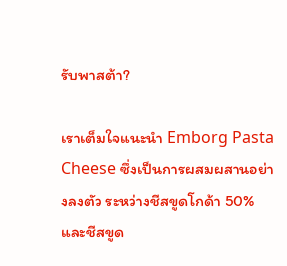รับพาสต้า?

เราเต็มใจแนะนำ Emborg Pasta Cheese ซึ่งเป็นการผสมผสานอย่างลงตัว ระหว่างชีสขูดโกด้า 50% และชีสขูด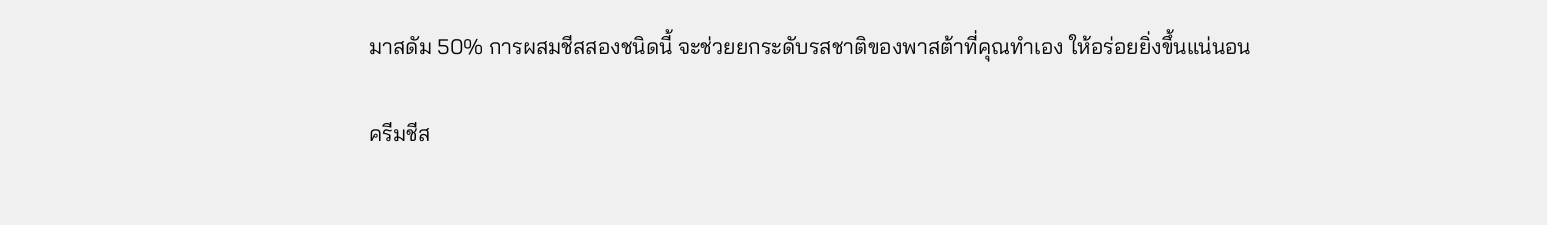มาสดัม 50% การผสมชีสสองชนิดนี้ จะช่วยยกระดับรสชาติของพาสต้าที่คุณทำเอง ให้อร่อยยิ่งขึ้นแน่นอน

ครีมชีส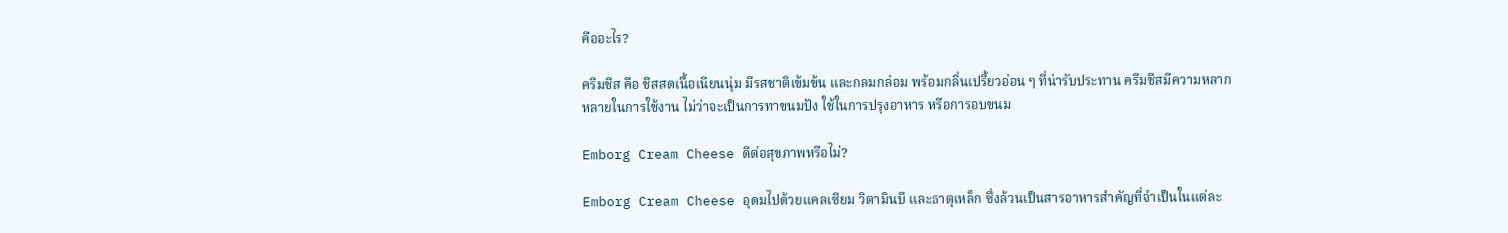คืออะไร?

ครีมชีส คือ ชีสสดเนื้อเนียนนุ่ม มีรสชาติเข้มข้น และกลมกล่อม พร้อมกลิ่นเปรี้ยวอ่อน ๆ ที่น่ารับประทาน ครีมชีสมีความหลากหลายในการใช้งาน ไม่ว่าจะเป็นการทาขนมปัง ใช้ในการปรุงอาหาร หรือการอบขนม

Emborg Cream Cheese ดีต่อสุขภาพหรือไม่?

Emborg Cream Cheese อุดมไปด้วยแคลเซียม วิตามินบี และธาตุเหล็ก ซึ่งล้วนเป็นสารอาหารสำคัญที่จำเป็นในแต่ละ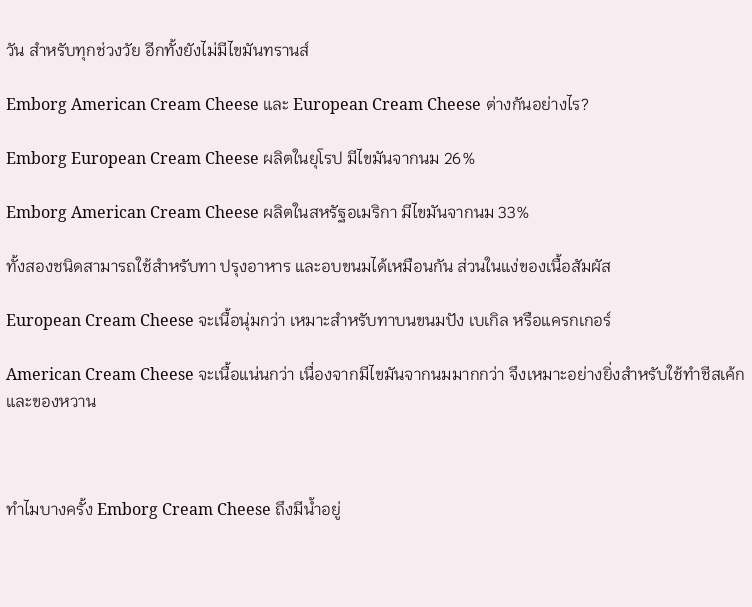วัน สำหรับทุกช่วงวัย อีกทั้งยังไม่มีไขมันทรานส์

Emborg American Cream Cheese และ European Cream Cheese ต่างกันอย่างไร?

Emborg European Cream Cheese ผลิตในยุโรป มีไขมันจากนม 26%

Emborg American Cream Cheese ผลิตในสหรัฐอเมริกา มีไขมันจากนม 33%

ทั้งสองชนิดสามารถใช้สำหรับทา ปรุงอาหาร และอบขนมได้เหมือนกัน ส่วนในแง่ของเนื้อสัมผัส

European Cream Cheese จะเนื้อนุ่มกว่า เหมาะสำหรับทาบนขนมปัง เบเกิล หรือแครกเกอร์

American Cream Cheese จะเนื้อแน่นกว่า เนื่องจากมีไขมันจากนมมากกว่า จึงเหมาะอย่างยิ่งสำหรับใช้ทำชีสเค้ก และของหวาน



ทำไมบางครั้ง Emborg Cream Cheese ถึงมีน้ำอยู่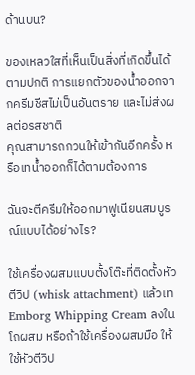ด้านบน?

ของเหลวใสที่เห็นเป็นสิ่งที่เกิดขึ้นได้ตามปกติ การแยกตัวของน้ำออกจากครีมชีสไม่เป็นอันตราย และไม่ส่งผลต่อรสชาติ
คุณสามารถกวนให้เข้ากันอีกครั้ง หรือเทน้ำออกก็ได้ตามต้องการ

ฉันจะตีครีมให้ออกมาฟูเนียนสมบูรณ์แบบได้อย่างไร?

ใช้เครื่องผสมแบบตั้งโต๊ะที่ติดตั้งหัวตีวิป (whisk attachment) แล้วเท Emborg Whipping Cream ลงในโถผสม หรือถ้าใช้เครื่องผสมมือ ให้ใช้หัวตีวิป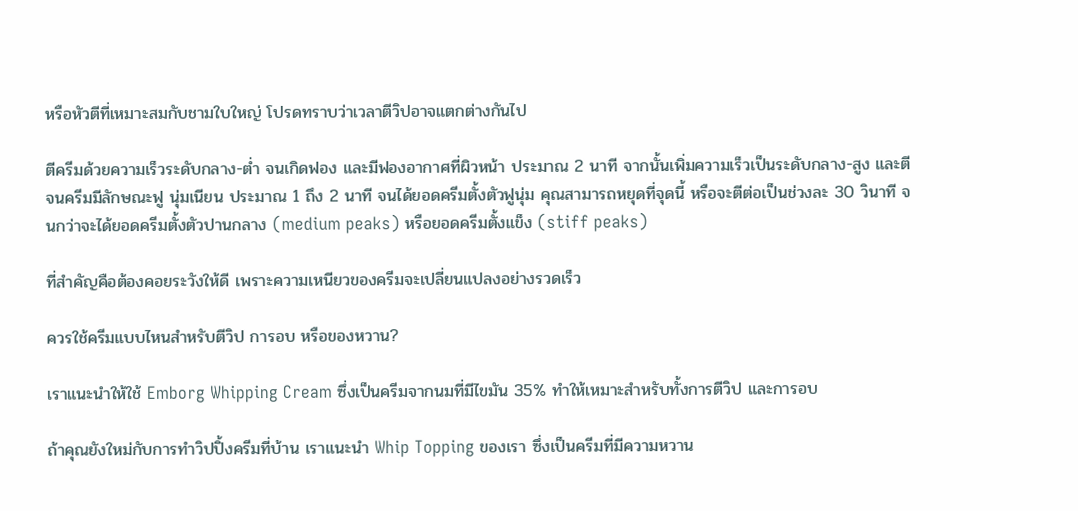หรือหัวตีที่เหมาะสมกับชามใบใหญ่ โปรดทราบว่าเวลาตีวิปอาจแตกต่างกันไป

ตีครีมด้วยความเร็วระดับกลาง-ต่ำ จนเกิดฟอง และมีฟองอากาศที่ผิวหน้า ประมาณ 2 นาที จากนั้นเพิ่มความเร็วเป็นระดับกลาง-สูง และตีจนครีมมีลักษณะฟู นุ่มเนียน ประมาณ 1 ถึง 2 นาที จนได้ยอดครีมตั้งตัวฟูนุ่ม คุณสามารถหยุดที่จุดนี้ หรือจะตีต่อเป็นช่วงละ 30 วินาที จนกว่าจะได้ยอดครีมตั้งตัวปานกลาง (medium peaks) หรือยอดครีมตั้งแข็ง (stiff peaks)

ที่สำคัญคือต้องคอยระวังให้ดี เพราะความเหนียวของครีมจะเปลี่ยนแปลงอย่างรวดเร็ว

ควรใช้ครีมแบบไหนสำหรับตีวิป การอบ หรือของหวาน?

เราแนะนำให้ใช้ Emborg Whipping Cream ซึ่งเป็นครีมจากนมที่มีไขมัน 35% ทำให้เหมาะสำหรับทั้งการตีวิป และการอบ

ถ้าคุณยังใหม่กับการทำวิปปิ้งครีมที่บ้าน เราแนะนำ Whip Topping ของเรา ซึ่งเป็นครีมที่มีความหวาน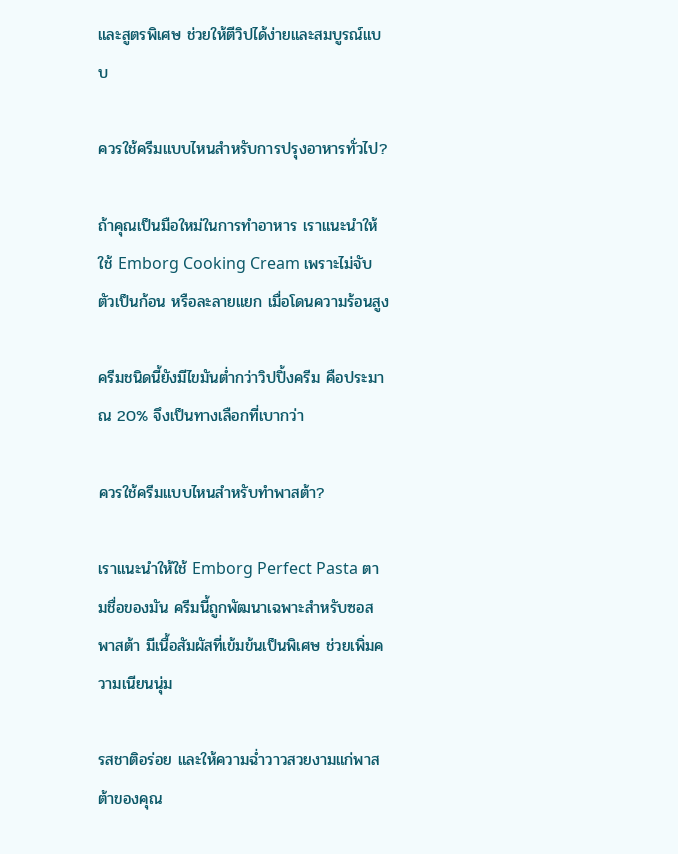และสูตรพิเศษ ช่วยให้ตีวิปได้ง่ายและสมบูรณ์แบบ

ควรใช้ครีมแบบไหนสำหรับการปรุงอาหารทั่วไป?

ถ้าคุณเป็นมือใหม่ในการทำอาหาร เราแนะนำให้ใช้ Emborg Cooking Cream เพราะไม่จับตัวเป็นก้อน หรือละลายแยก เมื่อโดนความร้อนสูง

ครีมชนิดนี้ยังมีไขมันต่ำกว่าวิปปิ้งครีม คือประมาณ 20% จึงเป็นทางเลือกที่เบากว่า

ควรใช้ครีมแบบไหนสำหรับทำพาสต้า?

เราแนะนำให้ใช้ Emborg Perfect Pasta ตามชื่อของมัน ครีมนี้ถูกพัฒนาเฉพาะสำหรับซอสพาสต้า มีเนื้อสัมผัสที่เข้มข้นเป็นพิเศษ ช่วยเพิ่มความเนียนนุ่ม

รสชาติอร่อย และให้ความฉ่ำวาวสวยงามแก่พาสต้าของคุณ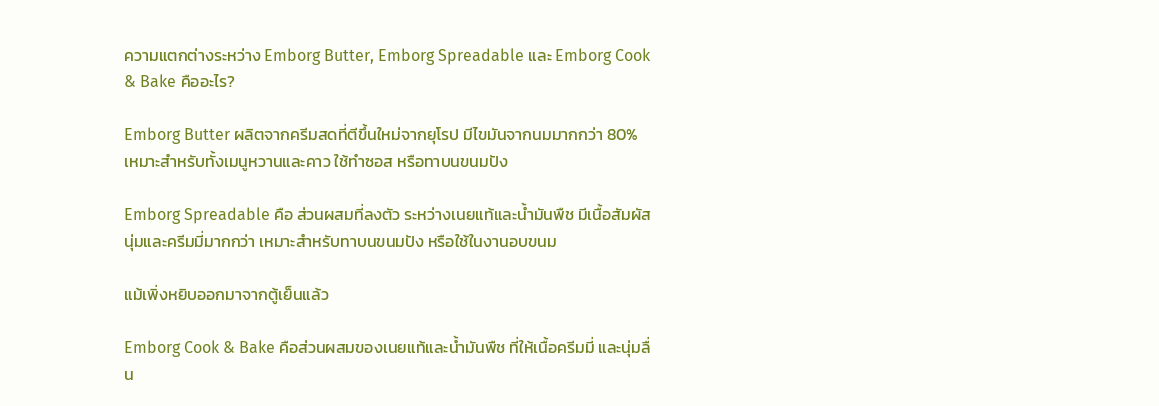ความแตกต่างระหว่าง Emborg Butter, Emborg Spreadable และ Emborg Cook & Bake คืออะไร?

Emborg Butter ผลิตจากครีมสดที่ตีขึ้นใหม่จากยุโรป มีไขมันจากนมมากกว่า 80% เหมาะสำหรับทั้งเมนูหวานและคาว ใช้ทำซอส หรือทาบนขนมปัง

Emborg Spreadable คือ ส่วนผสมที่ลงตัว ระหว่างเนยแท้และน้ำมันพืช มีเนื้อสัมผัสนุ่มและครีมมี่มากกว่า เหมาะสำหรับทาบนขนมปัง หรือใช้ในงานอบขนม

แม้เพิ่งหยิบออกมาจากตู้เย็นแล้ว

Emborg Cook & Bake คือส่วนผสมของเนยแท้และน้ำมันพืช ที่ให้เนื้อครีมมี่ และนุ่มลื่น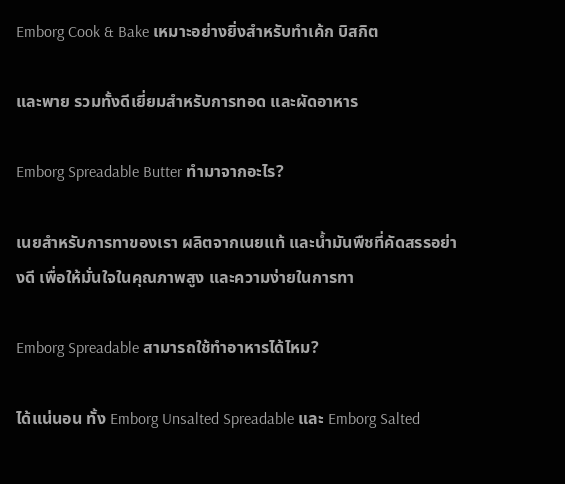Emborg Cook & Bake เหมาะอย่างยิ่งสำหรับทำเค้ก บิสกิต

และพาย รวมทั้งดีเยี่ยมสำหรับการทอด และผัดอาหาร

Emborg Spreadable Butter ทำมาจากอะไร?

เนยสำหรับการทาของเรา ผลิตจากเนยแท้ และน้ำมันพืชที่คัดสรรอย่างดี เพื่อให้มั่นใจในคุณภาพสูง และความง่ายในการทา

Emborg Spreadable สามารถใช้ทำอาหารได้ไหม?

ได้แน่นอน ทั้ง Emborg Unsalted Spreadable และ Emborg Salted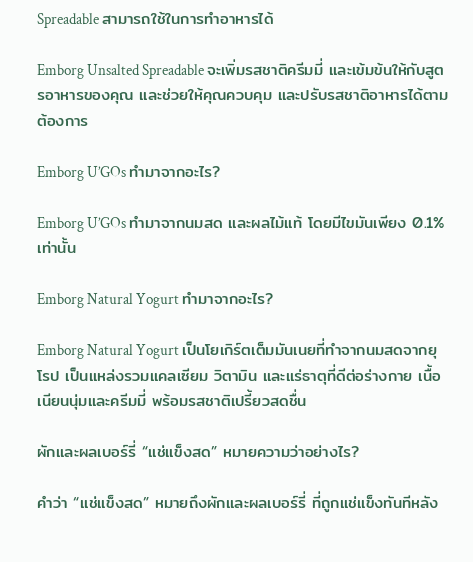Spreadable สามารถใช้ในการทำอาหารได้

Emborg Unsalted Spreadable จะเพิ่มรสชาติครีมมี่ และเข้มข้นให้กับสูตรอาหารของคุณ และช่วยให้คุณควบคุม และปรับรสชาติอาหารได้ตามต้องการ

Emborg U’GOs ทำมาจากอะไร?

Emborg U’GOs ทำมาจากนมสด และผลไม้แท้ โดยมีไขมันเพียง 0.1% เท่านั้น

Emborg Natural Yogurt ทำมาจากอะไร?

Emborg Natural Yogurt เป็นโยเกิร์ตเต็มมันเนยที่ทำจากนมสดจากยุโรป เป็นแหล่งรวมแคลเซียม วิตามิน และแร่ธาตุที่ดีต่อร่างกาย เนื้อเนียนนุ่มและครีมมี่ พร้อมรสชาติเปรี้ยวสดชื่น

ผักและผลเบอร์รี่ “แช่แข็งสด” หมายความว่าอย่างไร?

คำว่า “แช่แข็งสด” หมายถึงผักและผลเบอร์รี่ ที่ถูกแช่แข็งทันทีหลัง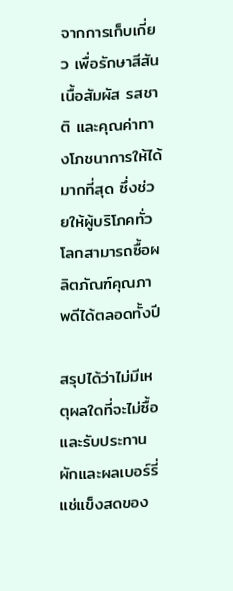จากการเก็บเกี่ยว เพื่อรักษาสีสัน เนื้อสัมผัส รสชาติ และคุณค่าทางโภชนาการให้ได้มากที่สุด ซึ่งช่วยให้ผู้บริโภคทั่วโลกสามารถซื้อผลิตภัณฑ์คุณภาพดีได้ตลอดทั้งปี

สรุปได้ว่าไม่มีเหตุผลใดที่จะไม่ซื้อ และรับประทานผักและผลเบอร์รี่แช่แข็งสดของ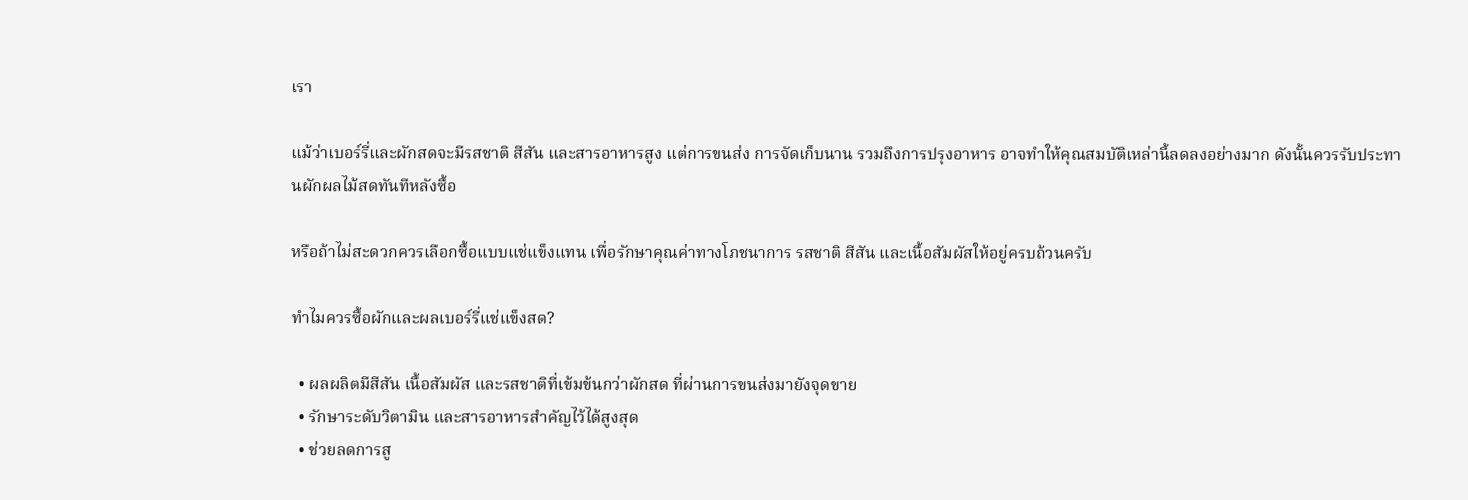เรา

แม้ว่าเบอร์รี่และผักสดจะมีรสชาติ สีสัน และสารอาหารสูง แต่การขนส่ง การจัดเก็บนาน รวมถึงการปรุงอาหาร อาจทำให้คุณสมบัติเหล่านี้ลดลงอย่างมาก ดังนั้นควรรับประทานผักผลไม้สดทันทีหลังซื้อ

หรือถ้าไม่สะดวกควรเลือกซื้อแบบแช่แข็งแทน เพื่อรักษาคุณค่าทางโภชนาการ รสชาติ สีสัน และเนื้อสัมผัสให้อยู่ครบถ้วนครับ

ทำไมควรซื้อผักและผลเบอร์รี่แช่แข็งสด?

  • ผลผลิตมีสีสัน เนื้อสัมผัส และรสชาติที่เข้มข้นกว่าผักสด ที่ผ่านการขนส่งมายังจุดขาย
  • รักษาระดับวิตามิน และสารอาหารสำคัญไว้ได้สูงสุด
  • ช่วยลดการสู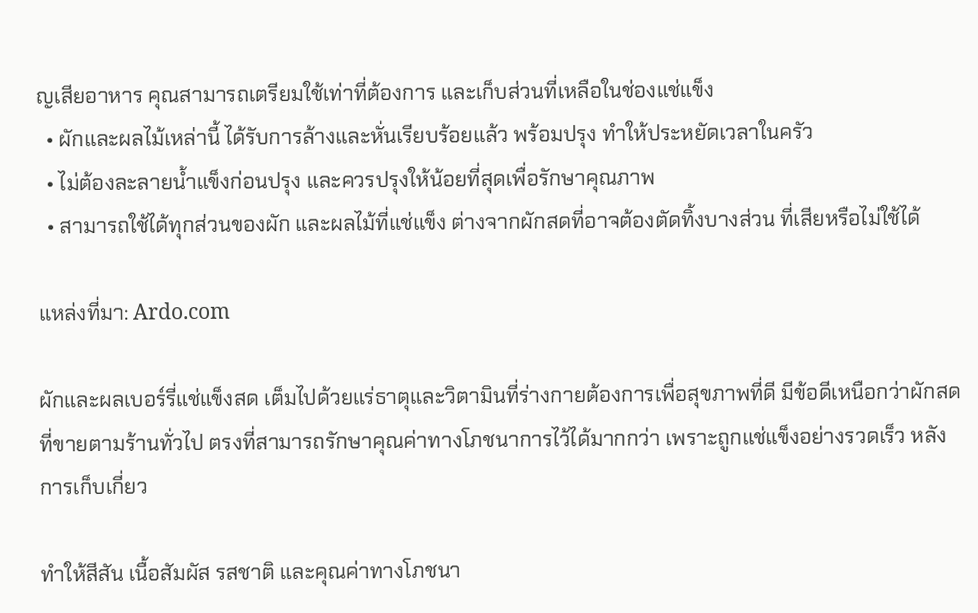ญเสียอาหาร คุณสามารถเตรียมใช้เท่าที่ต้องการ และเก็บส่วนที่เหลือในช่องแช่แข็ง
  • ผักและผลไม้เหล่านี้ ได้รับการล้างและหั่นเรียบร้อยแล้ว พร้อมปรุง ทำให้ประหยัดเวลาในครัว
  • ไม่ต้องละลายน้ำแข็งก่อนปรุง และควรปรุงให้น้อยที่สุดเพื่อรักษาคุณภาพ
  • สามารถใช้ได้ทุกส่วนของผัก และผลไม้ที่แช่แข็ง ต่างจากผักสดที่อาจต้องตัดทิ้งบางส่วน ที่เสียหรือไม่ใช้ได้

แหล่งที่มา: Ardo.com

ผักและผลเบอร์รี่แช่แข็งสด เต็มไปด้วยแร่ธาตุและวิตามินที่ร่างกายต้องการเพื่อสุขภาพที่ดี มีข้อดีเหนือกว่าผักสดที่ขายตามร้านทั่วไป ตรงที่สามารถรักษาคุณค่าทางโภชนาการไว้ได้มากกว่า เพราะถูกแช่แข็งอย่างรวดเร็ว หลังการเก็บเกี่ยว

ทำให้สีสัน เนื้อสัมผัส รสชาติ และคุณค่าทางโภชนา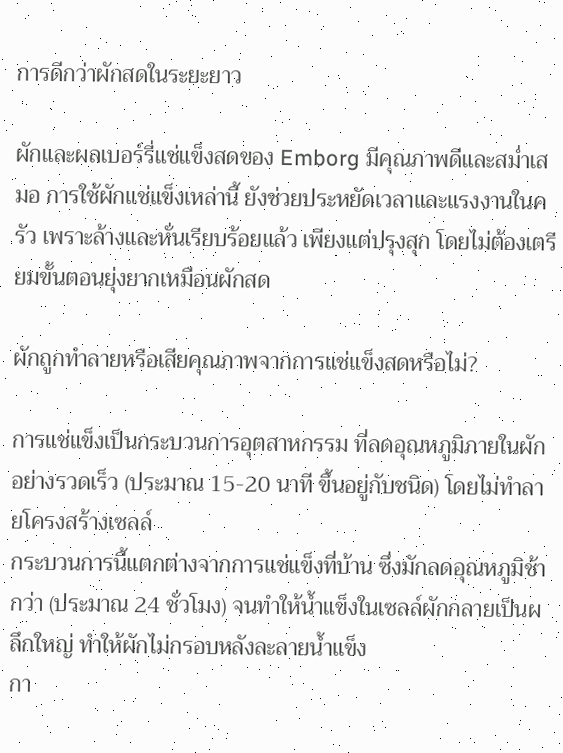การดีกว่าผักสดในระยะยาว

ผักและผลเบอร์รี่แช่แข็งสดของ Emborg มีคุณภาพดีและสม่ำเสมอ การใช้ผักแช่แข็งเหล่านี้ ยังช่วยประหยัดเวลาและแรงงานในครัว เพราะล้างและหั่นเรียบร้อยแล้ว เพียงแต่ปรุงสุก โดยไม่ต้องเตรียมขั้นตอนยุ่งยากเหมือนผักสด

ผักถูกทำลายหรือเสียคุณภาพจากการแช่แข็งสดหรือไม่?

การแช่แข็งเป็นกระบวนการอุตสาหกรรม ที่ลดอุณหภูมิภายในผักอย่างรวดเร็ว (ประมาณ 15-20 นาที ขึ้นอยู่กับชนิด) โดยไม่ทำลายโครงสร้างเซลล์
กระบวนการนี้แตกต่างจากการแช่แข็งที่บ้าน ซึ่งมักลดอุณหภูมิช้ากว่า (ประมาณ 24 ชั่วโมง) จนทำให้น้ำแข็งในเซลล์ผักกลายเป็นผลึกใหญ่ ทำให้ผักไม่กรอบหลังละลายน้ำแข็ง
กา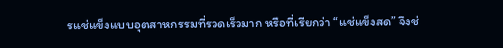รแช่แข็งแบบอุตสาหกรรมที่รวดเร็วมาก หรือที่เรียกว่า “แช่แข็งสด” จึงช่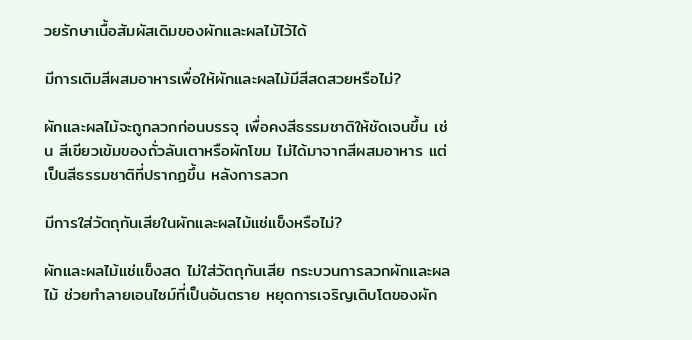วยรักษาเนื้อสัมผัสเดิมของผักและผลไม้ไว้ได้

มีการเติมสีผสมอาหารเพื่อให้ผักและผลไม้มีสีสดสวยหรือไม่?

ผักและผลไม้จะถูกลวกก่อนบรรจุ เพื่อคงสีธรรมชาติให้ชัดเจนขึ้น เช่น สีเขียวเข้มของถั่วลันเตาหรือผักโขม ไม่ได้มาจากสีผสมอาหาร แต่เป็นสีธรรมชาติที่ปรากฏขึ้น หลังการลวก

มีการใส่วัตถุกันเสียในผักและผลไม้แช่แข็งหรือไม่?

ผักและผลไม้แช่แข็งสด ไม่ใส่วัตถุกันเสีย กระบวนการลวกผักและผลไม้ ช่วยทำลายเอนไซม์ที่เป็นอันตราย หยุดการเจริญเติบโตของผัก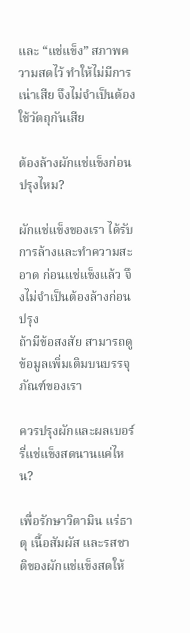และ “แช่แข็ง” สภาพความสดไว้ ทำให้ไม่มีการเน่าเสีย จึงไม่จำเป็นต้องใช้วัตถุกันเสีย

ต้องล้างผักแช่แข็งก่อนปรุงไหม?

ผักแช่แข็งของเรา ได้รับการล้างและทำความสะอาด ก่อนแช่แข็งแล้ว จึงไม่จำเป็นต้องล้างก่อนปรุง
ถ้ามีข้อสงสัย สามารถดูข้อมูลเพิ่มเติมบนบรรจุภัณฑ์ของเรา

ควรปรุงผักและผลเบอร์รี่แช่แข็งสดนานแค่ไหน?

เพื่อรักษาวิตามิน แร่ธาตุ เนื้อสัมผัส และรสชาติของผักแช่แข็งสดให้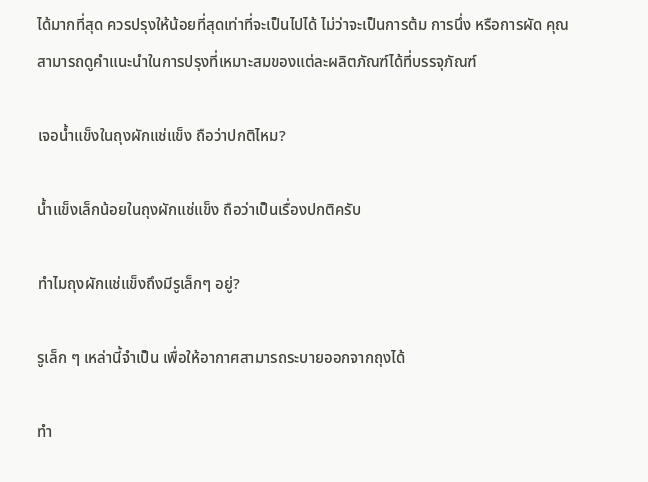ได้มากที่สุด ควรปรุงให้น้อยที่สุดเท่าที่จะเป็นไปได้ ไม่ว่าจะเป็นการต้ม การนึ่ง หรือการผัด คุณสามารถดูคำแนะนำในการปรุงที่เหมาะสมของแต่ละผลิตภัณฑ์ได้ที่บรรจุภัณฑ์

เจอน้ำแข็งในถุงผักแช่แข็ง ถือว่าปกติไหม?

น้ำแข็งเล็กน้อยในถุงผักแช่แข็ง ถือว่าเป็นเรื่องปกติครับ

ทำไมถุงผักแช่แข็งถึงมีรูเล็กๆ อยู่?

รูเล็ก ๆ เหล่านี้จำเป็น เพื่อให้อากาศสามารถระบายออกจากถุงได้

ทำ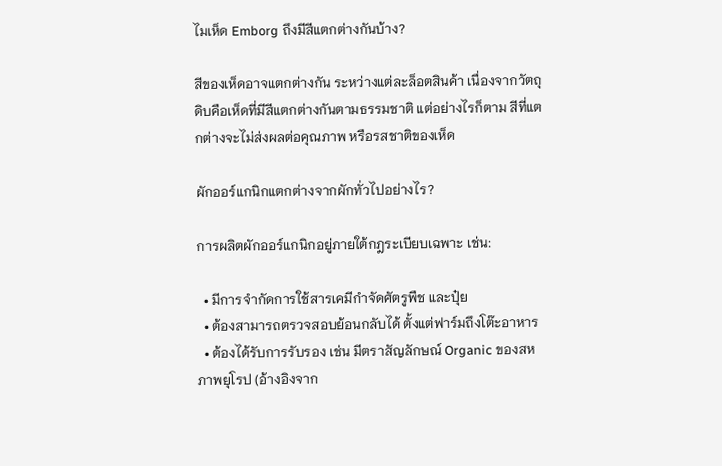ไมเห็ด Emborg ถึงมีสีแตกต่างกันบ้าง?

สีของเห็ดอาจแตกต่างกัน ระหว่างแต่ละล็อตสินค้า เนื่องจากวัตถุดิบคือเห็ดที่มีสีแตกต่างกันตามธรรมชาติ แต่อย่างไรก็ตาม สีที่แตกต่างจะไม่ส่งผลต่อคุณภาพ หรือรสชาติของเห็ด

ผักออร์แกนิกแตกต่างจากผักทั่วไปอย่างไร?

การผลิตผักออร์แกนิกอยู่ภายใต้กฎระเบียบเฉพาะ เช่น:

  • มีการจำกัดการใช้สารเคมีกำจัดศัตรูพืช และปุ๋ย
  • ต้องสามารถตรวจสอบย้อนกลับได้ ตั้งแต่ฟาร์มถึงโต๊ะอาหาร
  • ต้องได้รับการรับรอง เช่น มีตราสัญลักษณ์ Organic ของสหภาพยุโรป (อ้างอิงจาก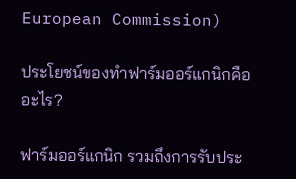European Commission)

ประโยชน์ของทำฟาร์มออร์แกนิกคืออะไร?

ฟาร์มออร์แกนิก รวมถึงการรับประ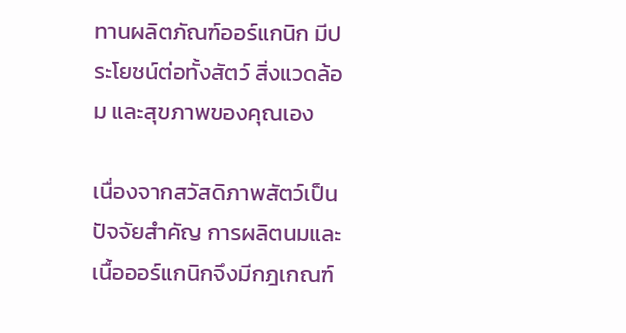ทานผลิตภัณฑ์ออร์แกนิก มีประโยชน์ต่อทั้งสัตว์ สิ่งแวดล้อม และสุขภาพของคุณเอง

เนื่องจากสวัสดิภาพสัตว์เป็นปัจจัยสำคัญ การผลิตนมและเนื้อออร์แกนิกจึงมีกฎเกณฑ์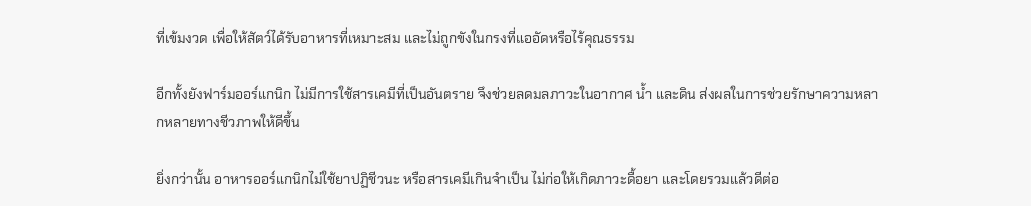ที่เข้มงวด เพื่อให้สัตว์ได้รับอาหารที่เหมาะสม และไม่ถูกขังในกรงที่แออัดหรือไร้คุณธรรม

อีกทั้งยังฟาร์มออร์แกนิก ไม่มีการใช้สารเคมีที่เป็นอันตราย จึงช่วยลดมลภาวะในอากาศ น้ำ และดิน ส่งผลในการช่วยรักษาความหลากหลายทางชีวภาพให้ดีขึ้น

ยิ่งกว่านั้น อาหารออร์แกนิกไม่ใช้ยาปฏิชีวนะ หรือสารเคมีเกินจำเป็น ไม่ก่อให้เกิดภาวะดื้อยา และโดยรวมแล้วดีต่อ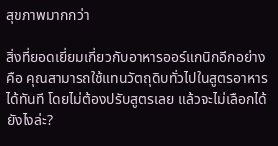สุขภาพมากกว่า

สิ่งที่ยอดเยี่ยมเกี่ยวกับอาหารออร์แกนิกอีกอย่าง คือ คุณสามารถใช้แทนวัตถุดิบทั่วไปในสูตรอาหารได้ทันที โดยไม่ต้องปรับสูตรเลย แล้วจะไม่เลือกได้ยังไงล่ะ?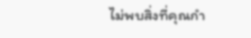ไม่พบสิ่งที่คุณกำ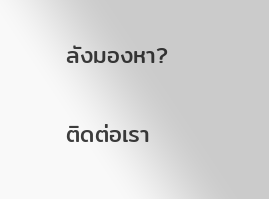ลังมองหา?

ติดต่อเรา